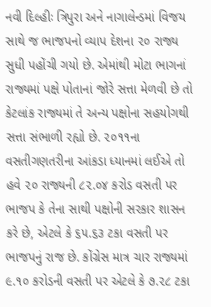નવી દિલ્હીઃ ત્રિપુરા અને નાગાલેન્ડમાં વિજય સાથે જ ભાજપનો વ્યાપ દેશના ૨૦ રાજ્ય સુધી પહોંચી ગયો છે. એમાંથી મોટા ભાગનાં રાજ્યમાં પક્ષે પોતાનાં જોરે સત્તા મેળવી છે તો કેટલાંક રાજ્યમાં તે અન્ય પક્ષોના સહયોગથી સત્તા સંભાળી રહ્યો છે. ૨૦૧૧ના વસતીગણતરીના આંકડા ધ્યાનમાં લઈએ તો હવે ૨૦ રાજ્યની ૮૨.૦૪ કરોડ વસતી પર ભાજપ કે તેના સાથી પક્ષોની સરકાર શાસન કરે છે, એટલે કે ૬૫.૬૩ ટકા વસતી પર ભાજપનું રાજ છે. કોંગ્રેસ માત્ર ચાર રાજ્યમાં ૯.૧૦ કરોડની વસતી પર એટલે કે ૭.૨૮ ટકા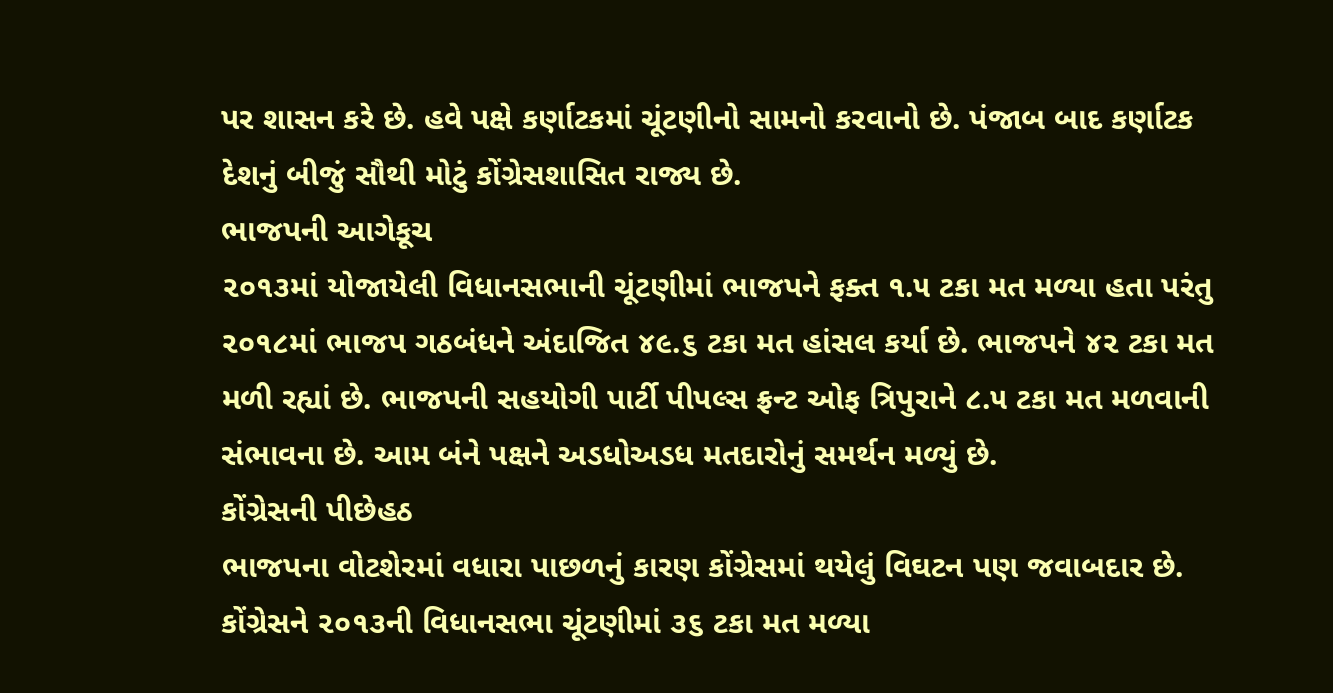પર શાસન કરે છે. હવે પક્ષે કર્ણાટકમાં ચૂંટણીનો સામનો કરવાનો છે. પંજાબ બાદ કર્ણાટક દેશનું બીજું સૌથી મોટું કોંગ્રેસશાસિત રાજ્ય છે.
ભાજપની આગેકૂચ
૨૦૧૩માં યોજાયેલી વિધાનસભાની ચૂંટણીમાં ભાજપને ફક્ત ૧.૫ ટકા મત મળ્યા હતા પરંતુ ૨૦૧૮માં ભાજપ ગઠબંધને અંદાજિત ૪૯.૬ ટકા મત હાંસલ કર્યા છે. ભાજપને ૪૨ ટકા મત મળી રહ્યાં છે. ભાજપની સહયોગી પાર્ટી પીપલ્સ ફ્રન્ટ ઓફ ત્રિપુરાને ૮.૫ ટકા મત મળવાની સંભાવના છે. આમ બંને પક્ષને અડધોઅડધ મતદારોનું સમર્થન મળ્યું છે.
કોંગ્રેસની પીછેહઠ
ભાજપના વોટશેરમાં વધારા પાછળનું કારણ કોંગ્રેસમાં થયેલું વિઘટન પણ જવાબદાર છે. કોંગ્રેસને ૨૦૧૩ની વિધાનસભા ચૂંટણીમાં ૩૬ ટકા મત મળ્યા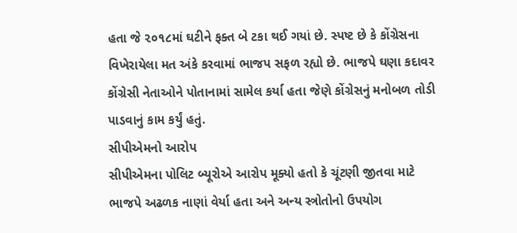હતા જે ૨૦૧૮માં ઘટીને ફક્ત બે ટકા થઈ ગયાં છે. સ્પષ્ટ છે કે કોંગ્રેસના વિખેરાયેલા મત અંકે કરવામાં ભાજપ સફળ રહ્યો છે. ભાજપે ઘણા કદાવર કોંગ્રેસી નેતાઓને પોતાનામાં સામેલ કર્યા હતા જેણે કોંગ્રેસનું મનોબળ તોડી પાડવાનું કામ કર્યું હતું.
સીપીએમનો આરોપ
સીપીએમના પોલિટ બ્યૂરોએ આરોપ મૂક્યો હતો કે ચૂંટણી જીતવા માટે ભાજપે અઢળક નાણાં વેર્યા હતા અને અન્ય સ્ત્રોતોનો ઉપયોગ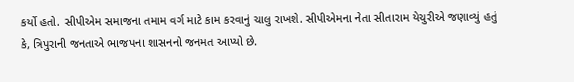કર્યો હતો. સીપીએમ સમાજના તમામ વર્ગ માટે કામ કરવાનું ચાલુ રાખશે. સીપીએમના નેતા સીતારામ યેચુરીએ જણાવ્યું હતું કે, ત્રિપુરાની જનતાએ ભાજપના શાસનનો જનમત આપ્યો છે.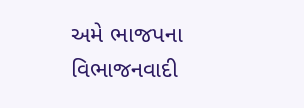અમે ભાજપના વિભાજનવાદી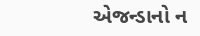એજન્ડાનો ન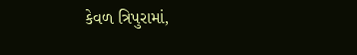કેવળ ત્રિપુરામાં,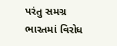પરંતુ સમગ્ર ભારતમાં વિરોધ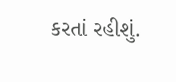કરતાં રહીશું.